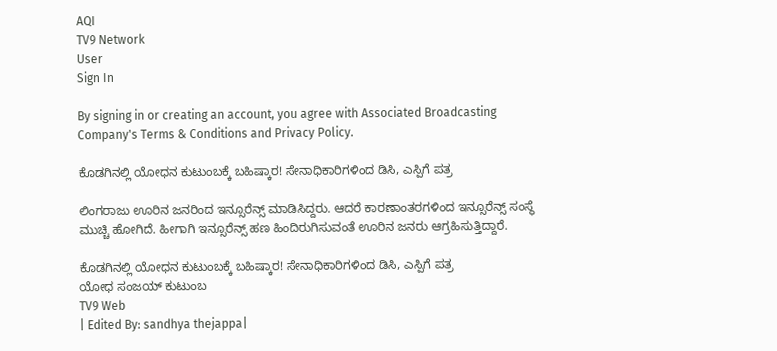AQI
TV9 Network
User
Sign In

By signing in or creating an account, you agree with Associated Broadcasting Company's Terms & Conditions and Privacy Policy.

ಕೊಡಗಿನಲ್ಲಿ ಯೋಧನ ಕುಟುಂಬಕ್ಕೆ ಬಹಿಷ್ಕಾರ! ಸೇನಾಧಿಕಾರಿಗಳಿಂದ ಡಿಸಿ, ಎಸ್ಪಿಗೆ ಪತ್ರ

ಲಿಂಗರಾಜು ಊರಿನ ಜನರಿಂದ ಇನ್ಸೂರೆನ್ಸ್ ಮಾಡಿಸಿದ್ದರು. ಆದರೆ ಕಾರಣಾಂತರಗಳಿಂದ ಇನ್ಸೂರೆನ್ಸ್ ಸಂಸ್ಥೆ ಮುಚ್ಚಿ ಹೋಗಿದೆ. ಹೀಗಾಗಿ ಇನ್ಸೂರೆನ್ಸ್ ಹಣ ಹಿಂದಿರುಗಿಸುವಂತೆ ಊರಿನ ಜನರು ಆಗ್ರಹಿಸುತ್ತಿದ್ದಾರೆ.

ಕೊಡಗಿನಲ್ಲಿ ಯೋಧನ ಕುಟುಂಬಕ್ಕೆ ಬಹಿಷ್ಕಾರ! ಸೇನಾಧಿಕಾರಿಗಳಿಂದ ಡಿಸಿ, ಎಸ್ಪಿಗೆ ಪತ್ರ
ಯೋಧ ಸಂಜಯ್ ಕುಟುಂಬ
TV9 Web
| Edited By: sandhya thejappa|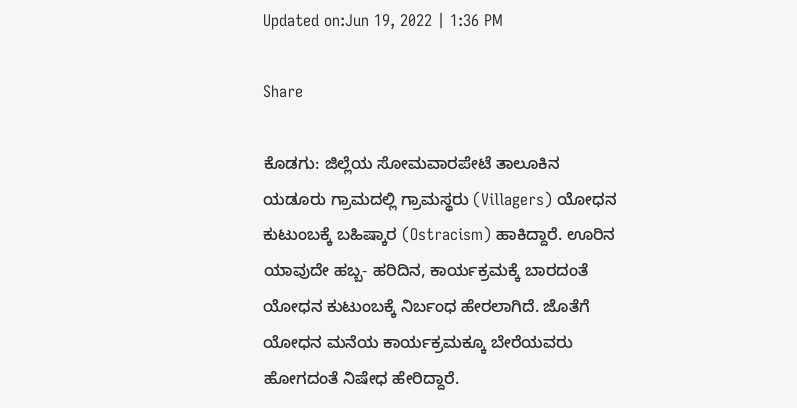Updated on:Jun 19, 2022 | 1:36 PM

Share

ಕೊಡಗು: ಜಿಲ್ಲೆಯ ಸೋಮವಾರಪೇಟೆ ತಾಲೂಕಿನ ಯಡೂರು ಗ್ರಾಮದಲ್ಲಿ ಗ್ರಾಮಸ್ಥರು (Villagers) ಯೋಧನ ಕುಟುಂಬಕ್ಕೆ ಬಹಿಷ್ಕಾರ (Ostracism) ಹಾಕಿದ್ದಾರೆ. ಊರಿನ ಯಾವುದೇ ಹಬ್ಬ- ಹರಿದಿನ, ಕಾರ್ಯಕ್ರಮಕ್ಕೆ ಬಾರದಂತೆ ಯೋಧನ ಕುಟುಂಬಕ್ಕೆ ನಿರ್ಬಂಧ ಹೇರಲಾಗಿದೆ. ಜೊತೆಗೆ ಯೋಧನ ಮನೆಯ ಕಾರ್ಯಕ್ರಮಕ್ಕೂ ಬೇರೆಯವರು ಹೋಗದಂತೆ ನಿಷೇಧ ಹೇರಿದ್ದಾರೆ.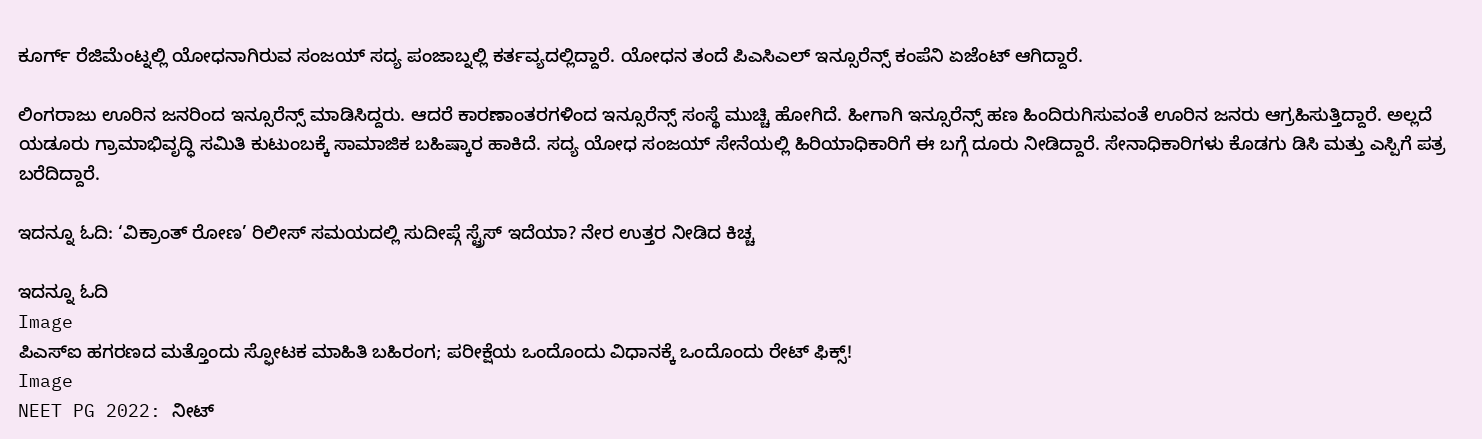ಕೂರ್ಗ್ ರೆಜಿಮೆಂಟ್ನಲ್ಲಿ ಯೋಧನಾಗಿರುವ ಸಂಜಯ್ ಸದ್ಯ ಪಂಜಾಬ್ನಲ್ಲಿ ಕರ್ತವ್ಯದಲ್ಲಿದ್ದಾರೆ. ಯೋಧನ ತಂದೆ ಪಿಎಸಿಎಲ್ ಇನ್ಸೂರೆನ್ಸ್ ಕಂಪೆನಿ ಏಜೆಂಟ್ ಆಗಿದ್ದಾರೆ.

ಲಿಂಗರಾಜು ಊರಿನ ಜನರಿಂದ ಇನ್ಸೂರೆನ್ಸ್ ಮಾಡಿಸಿದ್ದರು. ಆದರೆ ಕಾರಣಾಂತರಗಳಿಂದ ಇನ್ಸೂರೆನ್ಸ್ ಸಂಸ್ಥೆ ಮುಚ್ಚಿ ಹೋಗಿದೆ. ಹೀಗಾಗಿ ಇನ್ಸೂರೆನ್ಸ್ ಹಣ ಹಿಂದಿರುಗಿಸುವಂತೆ ಊರಿನ ಜನರು ಆಗ್ರಹಿಸುತ್ತಿದ್ದಾರೆ. ಅಲ್ಲದೆ ಯಡೂರು ಗ್ರಾಮಾಭಿವೃದ್ಧಿ ಸಮಿತಿ ಕುಟುಂಬಕ್ಕೆ ಸಾಮಾಜಿಕ ಬಹಿಷ್ಕಾರ ಹಾಕಿದೆ. ಸದ್ಯ ಯೋಧ ಸಂಜಯ್ ಸೇನೆಯಲ್ಲಿ ಹಿರಿಯಾಧಿಕಾರಿಗೆ ಈ ಬಗ್ಗೆ ದೂರು ನೀಡಿದ್ದಾರೆ. ಸೇನಾಧಿಕಾರಿಗಳು ಕೊಡಗು ಡಿಸಿ ಮತ್ತು ಎಸ್ಪಿಗೆ ಪತ್ರ ಬರೆದಿದ್ದಾರೆ.

ಇದನ್ನೂ ಓದಿ: ‘ವಿಕ್ರಾಂತ್ ರೋಣ’ ರಿಲೀಸ್ ಸಮಯದಲ್ಲಿ ಸುದೀಪ್ಗೆ ಸ್ಟ್ರೆಸ್ ಇದೆಯಾ? ನೇರ ಉತ್ತರ ನೀಡಿದ ಕಿಚ್ಚ

ಇದನ್ನೂ ಓದಿ
Image
ಪಿಎಸ್ಐ ಹಗರಣದ ಮತ್ತೊಂದು ಸ್ಫೋಟಕ ಮಾಹಿತಿ ಬಹಿರಂಗ; ಪರೀಕ್ಷೆಯ ಒಂದೊಂದು ವಿಧಾನಕ್ಕೆ ಒಂದೊಂದು ರೇಟ್ ಫಿಕ್ಸ್!
Image
NEET PG 2022: ನೀಟ್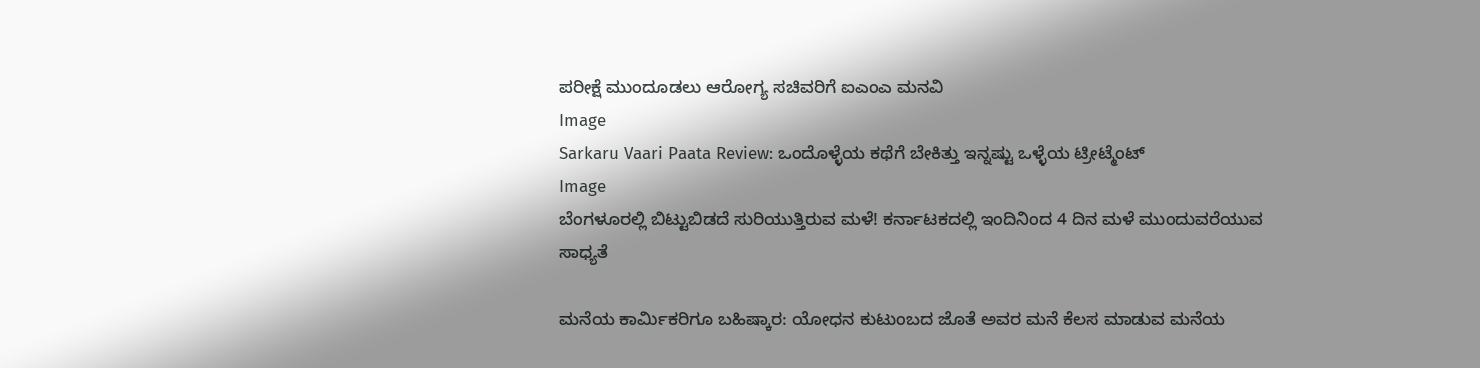ಪರೀಕ್ಷೆ ಮುಂದೂಡಲು ಆರೋಗ್ಯ ಸಚಿವರಿಗೆ ಐಎಂಎ ಮನವಿ
Image
Sarkaru Vaari Paata Review: ಒಂದೊಳ್ಳೆಯ ಕಥೆಗೆ ಬೇಕಿತ್ತು ಇನ್ನಷ್ಟು ಒಳ್ಳೆಯ ಟ್ರೀಟ್ಮೆಂಟ್
Image
ಬೆಂಗಳೂರಲ್ಲಿ ಬಿಟ್ಟುಬಿಡದೆ ಸುರಿಯುತ್ತಿರುವ ಮಳೆ! ಕರ್ನಾಟಕದಲ್ಲಿ ಇಂದಿನಿಂದ 4 ದಿನ ಮಳೆ ಮುಂದುವರೆಯುವ ಸಾಧ್ಯತೆ

ಮನೆಯ ಕಾರ್ಮಿಕರಿಗೂ ಬಹಿಷ್ಕಾರ: ಯೋಧನ ಕುಟುಂಬದ ಜೊತೆ ಅವರ ಮನೆ ಕೆಲಸ ಮಾಡುವ ಮನೆಯ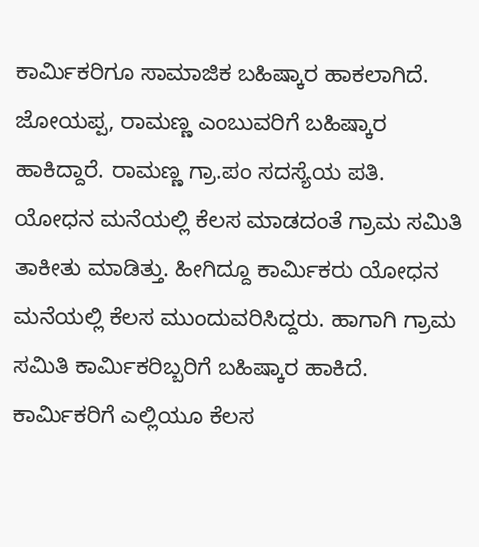ಕಾರ್ಮಿಕರಿಗೂ ಸಾಮಾಜಿಕ ಬಹಿಷ್ಕಾರ ಹಾಕಲಾಗಿದೆ. ಜೋಯಪ್ಪ, ರಾಮಣ್ಣ ಎಂಬುವರಿಗೆ ಬಹಿಷ್ಕಾರ ಹಾಕಿದ್ದಾರೆ. ರಾಮಣ್ಣ ಗ್ರಾ.ಪಂ ಸದಸ್ಯೆಯ ಪತಿ. ಯೋಧನ ಮನೆಯಲ್ಲಿ ಕೆಲಸ ಮಾಡದಂತೆ ಗ್ರಾಮ ಸಮಿತಿ ತಾಕೀತು ಮಾಡಿತ್ತು. ಹೀಗಿದ್ದೂ ಕಾರ್ಮಿಕರು ಯೋಧನ ಮನೆಯಲ್ಲಿ ‌ಕೆಲಸ‌ ಮುಂದುವರಿಸಿದ್ದರು. ಹಾಗಾಗಿ ಗ್ರಾಮ‌ ಸಮಿತಿ ಕಾರ್ಮಿಕರಿಬ್ಬರಿಗೆ ಬಹಿಷ್ಕಾರ ಹಾಕಿದೆ. ಕಾರ್ಮಿಕರಿಗೆ ಎಲ್ಲಿಯೂ ಕೆಲಸ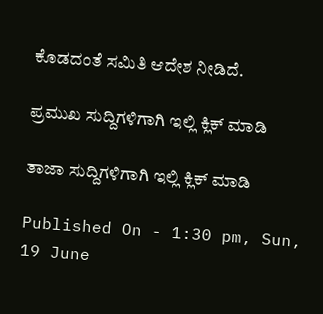ಕೊಡದಂತೆ ಸಮಿತಿ ಆದೇಶ ನೀಡಿದೆ.

ಪ್ರಮುಖ ಸುದ್ದಿಗಳಿಗಾಗಿ ಇಲ್ಲಿ ಕ್ಲಿಕ್ ಮಾಡಿ

ತಾಜಾ ಸುದ್ದಿಗಳಿಗಾಗಿ ಇಲ್ಲಿ ಕ್ಲಿಕ್ ಮಾಡಿ

Published On - 1:30 pm, Sun, 19 June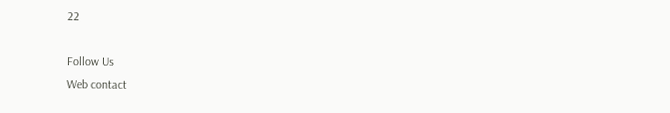22

Follow Us
Web contact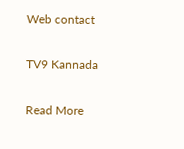Web contact

TV9 Kannada

Read More